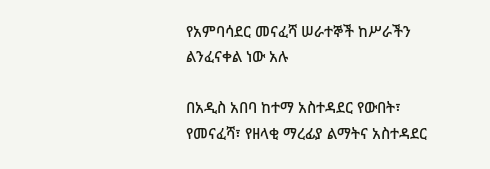የአምባሳደር መናፈሻ ሠራተኞች ከሥራችን ልንፈናቀል ነው አሉ

በአዲስ አበባ ከተማ አስተዳደር የውበት፣ የመናፈሻ፣ የዘላቂ ማረፊያ ልማትና አስተዳደር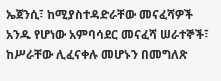ኤጀንሲ፣ ከሚያስተዳድራቸው መናፈሻዎች አንዱ የሆነው አምባሳደር መናፈሻ ሠራተኞች፣ ከሥራቸው ሊፈናቀሉ መሆኑን በመግለጽ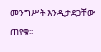መንግሥት እንዲታደጋቸው ጠየቁ፡፡